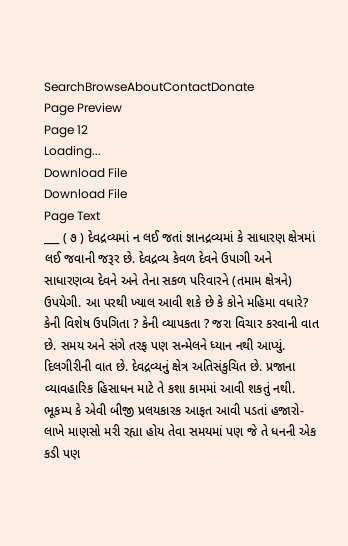SearchBrowseAboutContactDonate
Page Preview
Page 12
Loading...
Download File
Download File
Page Text
___ ( ૭ ) દેવદ્રવ્યમાં ન લઈ જતાં જ્ઞાનદ્રવ્યમાં કે સાધારણ ક્ષેત્રમાં લઈ જવાની જરૂર છે. દેવદ્રવ્ય કેવળ દેવને ઉપાગી અને સાધારણવ્ય દેવને અને તેના સકળ પરિવારને (તમામ ક્ષેત્રને) ઉપયેગી. આ પરથી ખ્યાલ આવી શકે છે કે કોને મહિમા વધારે? કેની વિશેષ ઉપગિતા ? કેની વ્યાપકતા ? જરા વિચાર કરવાની વાત છે. સમય અને સંગે તરફ પણ સન્મેલને ધ્યાન નથી આપ્યું. દિલગીરીની વાત છે. દેવદ્રવ્યનું ક્ષેત્ર અતિસંકુચિત છે. પ્રજાના વ્યાવહારિક હિસાધન માટે તે કશા કામમાં આવી શકતું નથી. ભૂકમ્પ કે એવી બીજી પ્રલયકારક આફત આવી પડતાં હજારો-લાખે માણસો મરી રહ્યા હોય તેવા સમયમાં પણ જે તે ધનની એક કડી પણ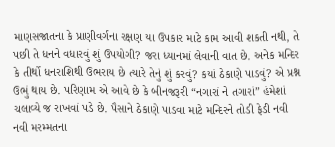માણસજાતના કે પ્રાણીવર્ગના રક્ષણ યા ઉપકાર માટે કામ આવી શકતી નથી, તે પછી તે ધનને વધારવું શું ઉપયોગી? જરા ધ્યાનમાં લેવાની વાત છે. અનેક મન્દિર કે તીર્થો ધનરાશિથી ઉભરાય છે ત્યારે તેનું શું કરવું? કયાં ઠેકાણે પાડવું? એ પ્રશ્ન ઉભું થાય છે. પરિણામ એ આવે છે કે બીનજરૂરી “નગારાં ને તગારાં” હંમેશાં ચલાવ્યે જ રાખવાં પડે છે. પૈસાને ઠેકાણે પાડવા માટે મન્દિરને તોડી ફેડી નવી નવી મરમ્મતના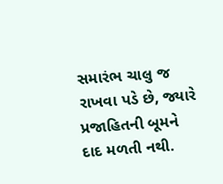સમારંભ ચાલુ જ રાખવા પડે છે, જ્યારે પ્રજાહિતની બૂમને દાદ મળતી નથી.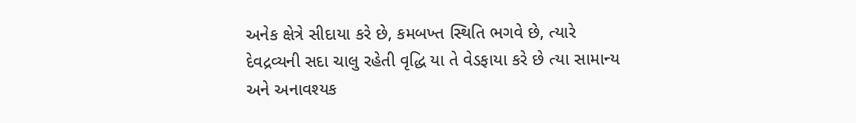અનેક ક્ષેત્રે સીદાયા કરે છે, કમબખ્ત સ્થિતિ ભગવે છે, ત્યારે દેવદ્રવ્યની સદા ચાલુ રહેતી વૃદ્ધિ યા તે વેડફાયા કરે છે ત્યા સામાન્ય અને અનાવશ્યક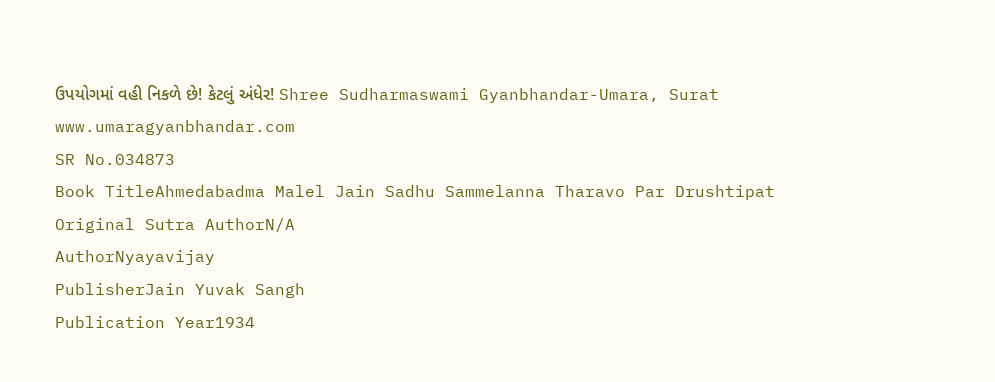ઉપયોગમાં વહી નિકળે છે! કેટલું અંધેર! Shree Sudharmaswami Gyanbhandar-Umara, Surat www.umaragyanbhandar.com
SR No.034873
Book TitleAhmedabadma Malel Jain Sadhu Sammelanna Tharavo Par Drushtipat
Original Sutra AuthorN/A
AuthorNyayavijay
PublisherJain Yuvak Sangh
Publication Year1934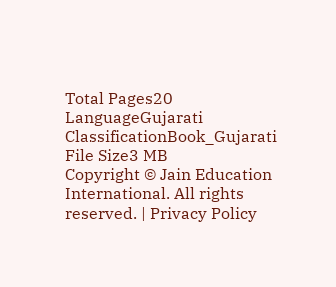Total Pages20
LanguageGujarati
ClassificationBook_Gujarati
File Size3 MB
Copyright © Jain Education International. All rights reserved. | Privacy Policy